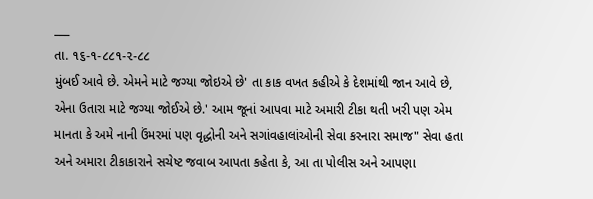___
તા. ૧૬-૧-૮૮૧-૨-૮૮
મુંબઈ આવે છે. એમને માટે જગ્યા જોઇએ છે' તા કાક વખત કહીએ કે દેશમાંથી જાન આવે છે, એના ઉતારા માટે જગ્યા જોઈએ છે.' આમ જૂનાં આપવા માટે અમારી ટીકા થતી ખરી પણ એમ માનતા કે અમે નાની ઉંમરમાં પણ વૃદ્ધોની અને સગાંવહાલાંઓની સેવા કરનારા સમાજ" સેવા હતા અને અમારા ટીકાકારાને સચેષ્ટ જવાબ આપતા કહેતા કે, આ તા પોલીસ અને આપણા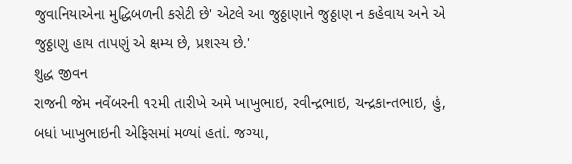જુવાનિયાએના મુદ્ધિબળની કસેટી છે' એટલે આ જુઠ્ઠાણાને જુઠ્ઠાણ ન કહેવાય અને એ જુઠ્ઠાણુ હાય તાપણું એ ક્ષમ્ય છે, પ્રશસ્ય છે.'
શુદ્ધ જીવન
રાજની જેમ નવેંબરની ૧૨મી તારીખે અમે ખાખુભાઇ, રવીન્દ્રભાઇ, ચન્દ્રકાન્તભાઇ, હું, બધાં ખાખુભાઇની એફિસમાં મળ્યાં હતાં. જગ્યા,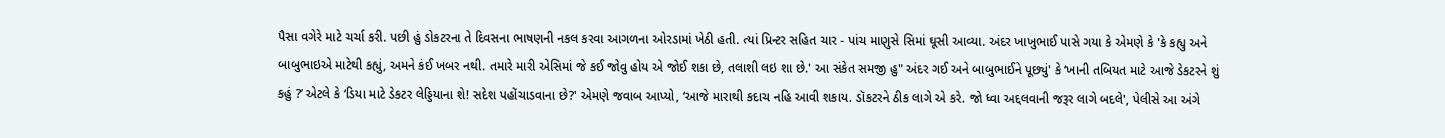પૈસા વગેરે માટે ચર્ચા કરી. પછી હું ડોકટરના તે દિવસના ભાષણની નકલ કરવા આગળના ઓરડામાં ખેઠી હતી. ત્યાં પ્રિન્ટર સહિત ચાર - પાંચ માણુસે સિમાં ઘૂસી આવ્યા. અંદર ખાખુભાઈ પાસે ગયા કે એમણે કે 'કે કહ્યુ અને બાબુભાઇએ માટેથી કહ્યું, અમને કંઈ ખબર નથી. તમારે મારી એસિમાં જે કઈ જોવુ હોય એ જોઈ શકા છે, તલાશી લઇ શા છે.' આ સંકેત સમજી હુ" અંદર ગઈ અને બાબુભાઈને પૂછ્યું' કે ‘ખાની તબિયત માટે આજે ડેકટરને શું કહું ?’ એટલે કે ‘ડિયા માટે ડેકટર લેડ્ડિયાના શે! સદેશ પહોંચાડવાના છે?' એમણે જવાબ આપ્યો, ‘આજે મારાથી કદાચ નહિ આવી શકાય. ડૉકટરને ઠીક લાગે એ કરે. જો ધ્વા અદ્દલવાની જરૂર લાગે બદલે', પેલીસે આ અંગે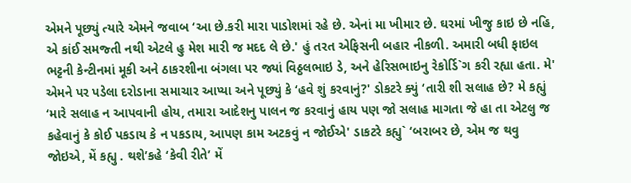એમને પૂછ્યું ત્યારે એમને જવાબ ‘આ છે.કરી મારા પાડોશમાં રહે છે. એનાં મા ખીમાર છે. ઘરમાં ખીજુ કાઇ છે નહિ, એ કાંઈ સમજ્તી નથી એટલે હુ મેશ મારી જ મદદ લે છે.' હું તરત એફિસની બહાર નીકળી. અમારી બધી ફાઇલ ભટ્ટની કેન્ટીનમાં મૂકી અને ઠાકરશીના બંગલા પર જ્યાં વિઠ્ઠલભાઇ ડે, અને હેરિસભાઇનુ રેકોર્ડિ`ગ કરી રહ્યા હતા. મે' એમને પર પડેલા દરોડાના સમાચાર આપ્યા અને પૂછ્યું કે ‘હવે શું કરવાનું?' ડોકટરે ક્યું ‘તારી શી સલાહ છે? મે કહ્યું ‘મારે સલાહ ન આપવાની હોય, તમારા આદેશનુ પાલન જ કરવાનું હાય પણ જો સલાહ માગતા જે હા તા એટલુ જ કહેવાનું કે કોઈ પકડાય કે ન પકડાય, આપણ કામ અટકવું ન જોઈએ' ડાકટરે કહ્યુ` ‘બરાબર છે, એમ જ થવુ જોઇએ, મેં કહ્યુ . થશે’કહે ‘કેવી રીતે’ મેં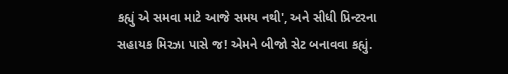કહ્યું એ સમવા માટે આજે સમય નથી', અને સીધી પ્રિન્ટરના સહાયક મિરઝા પાસે જ! એમને બીજો સેટ બનાવવા કહ્યું.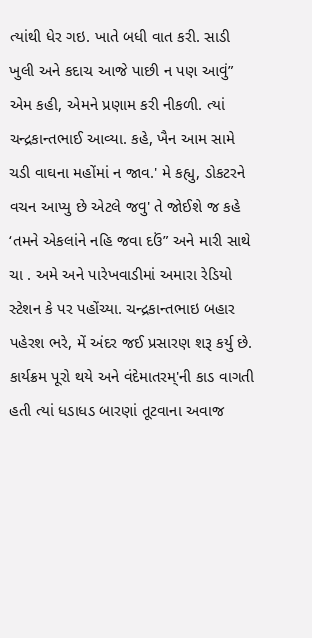ત્યાંથી ધેર ગઇ. ખાતે બધી વાત કરી. સાડી ખુલી અને કદાચ આજે પાછી ન પણ આવું” એમ કહી, એમને પ્રણામ કરી નીકળી. ત્યાં ચન્દ્રકાન્તભાઈ આવ્યા. કહે, ખૈન આમ સામે ચડી વાઘના મહોંમાં ન જાવ.' મે કહ્યુ, ડોકટરને વચન આપ્યુ છે એટલે જવુ' તે જોઈશે જ કહે ‘તમને એકલાંને નહિ જવા દઉં” અને મારી સાથે ચા . અમે અને પારેખવાડીમાં અમારા રેડિયો સ્ટેશન કે પર પહોંચ્યા. ચન્દ્રકાન્તભાઇ બહાર પહેરશ ભરે, મેં અંદર જઈ પ્રસારણ શરૂ કર્યુ છે. કાર્યક્રમ પૂરો થયે અને વંદેમાતરમ્'ની કાડ વાગતી હતી ત્યાં ધડાધડ બારણાં તૂટવાના અવાજ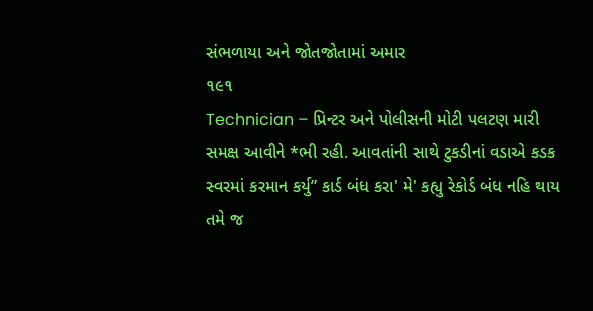સંભળાયા અને જોતજોતામાં અમાર
૧૯૧
Technician – પ્રિન્ટર અને પોલીસની મોટી પલટણ મારી સમક્ષ આવીને *ભી રહી. આવતાંની સાથે ટુકડીનાં વડાએ કડક સ્વરમાં કરમાન કર્યુ” કાર્ડ બંધ કરા' મે' કહ્યુ રેકોર્ડ બંધ નહિ થાય તમે જ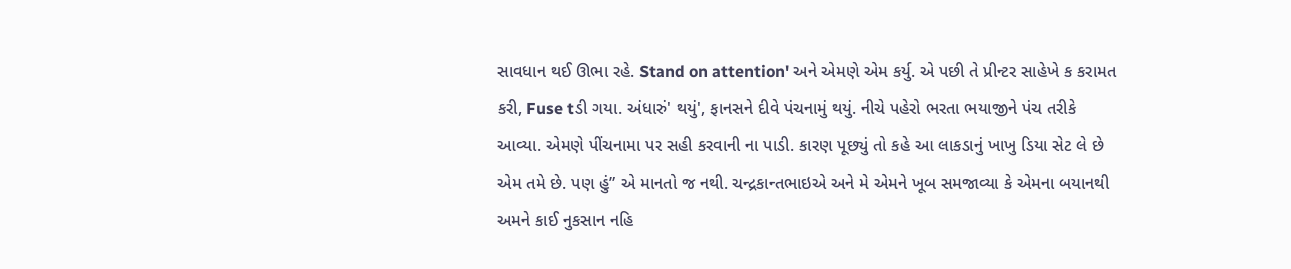સાવધાન થઈ ઊભા રહે. Stand on attention' અને એમણે એમ કર્યુ. એ પછી તે પ્રીન્ટર સાહેખે ક કરામત કરી, Fuse tડી ગયા. અંધારું' થયું', ફાનસને દીવે પંચનામું થયું. નીચે પહેરો ભરતા ભયાજીને પંચ તરીકે આવ્યા. એમણે પીંચનામા પર સહી કરવાની ના પાડી. કારણ પૂછ્યું તો કહે આ લાકડાનું ખાખુ ડિયા સેટ લે છે એમ તમે છે. પણ હું” એ માનતો જ નથી. ચન્દ્રકાન્તભાઇએ અને મે એમને ખૂબ સમજાવ્યા કે એમના બયાનથી અમને કાઈ નુકસાન નહિ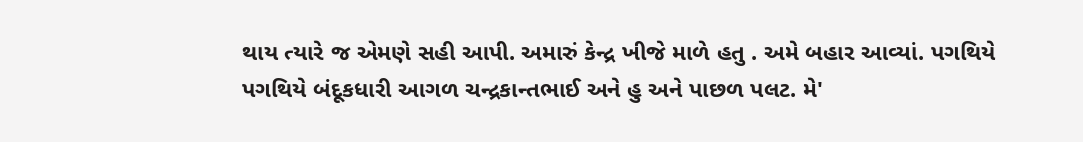થાય ત્યારે જ એમણે સહી આપી. અમારું કેન્દ્ર ખીજે માળે હતુ . અમે બહાર આવ્યાં. પગથિયે પગથિયે બંદૂકધારી આગળ ચન્દ્રકાન્તભાઈ અને હુ અને પાછળ પલટ. મે'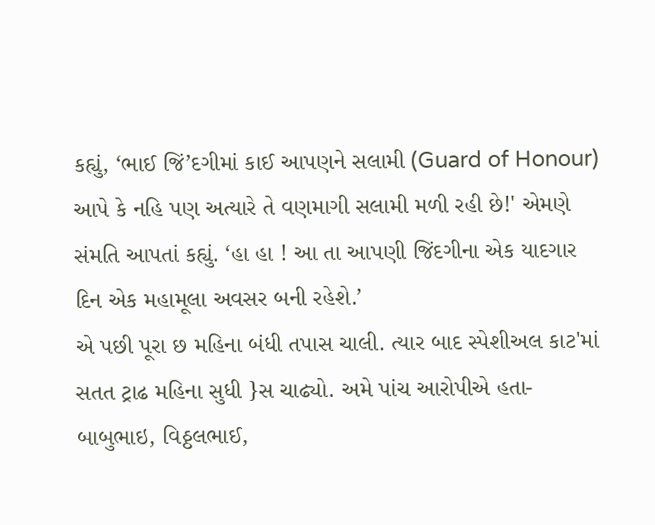કહ્યું, ‘ભાઈ જિં’દગીમાં કાઈ આપણને સલામી (Guard of Honour) આપે કે નહિ પણ અત્યારે તે વણમાગી સલામી મળી રહી છે!' એમણે સંમતિ આપતાં કહ્યું. ‘હા હા ! આ તા આપણી જિંદગીના એક યાદગાર દિન એક મહામૂલા અવસર બની રહેશે.’
એ પછી પૂરા છ મહિના બંધી તપાસ ચાલી. ત્યાર બાદ સ્પેશીઅલ કાટ'માં સતત ટ્રાઢ મહિના સુધી }સ ચાઢ્યો. અમે પાંચ આરોપીએ હતા-બાબુભાઇ, વિઠ્ઠલભાઈ,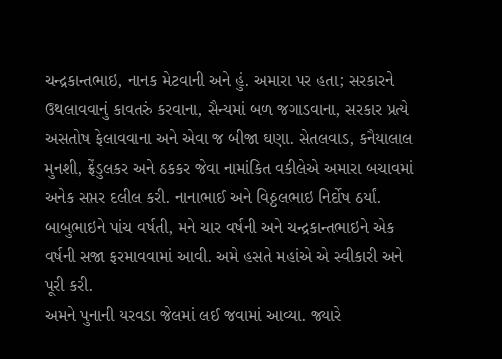ચન્દ્રકાન્તભાઇ, નાનક મેટવાની અને હું. અમારા પર હતા; સરકારને ઉથલાવવાનું કાવતરું કરવાના, સૈન્યમાં બળ જગાડવાના, સરકાર પ્રત્યે અસતોષ ફેલાવવાના અને એવા જ બીજા ઘણા. સેતલવાડ, કનૈયાલાલ મુનશી, ફ્રેંડુલકર અને ઠકકર જેવા નામાંકિત વકીલેએ અમારા બચાવમાં અનેક સપ્તર દલીલ કરી. નાનાભાઈ અને વિઠ્ઠલભાઇ નિર્દોષ ઠર્યાં. બાબુભાઇને પાંચ વર્ષતી, મને ચાર વર્ષની અને ચન્દ્રકાન્તભાઇને એક વર્ષની સજા ફરમાવવામાં આવી. અમે હસતે મહાંએ એ સ્વીકારી અને પૂરી કરી.
અમને પુનાની યરવડા જેલમાં લઈ જવામાં આવ્યા. જ્યારે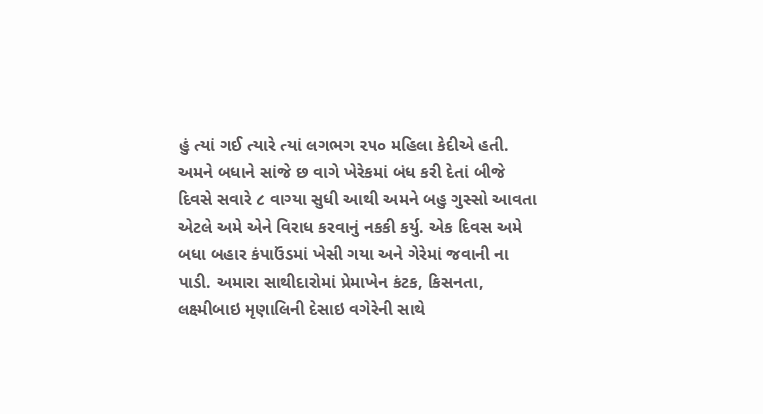હું ત્યાં ગઈ ત્યારે ત્યાં લગભગ ૨૫૦ મહિલા કેદીએ હતી. અમને બધાને સાંજે છ વાગે ખેરેકમાં બંધ કરી દેતાં બીજે દિવસે સવારે ૮ વાગ્યા સુધી આથી અમને બહુ ગુસ્સો આવતા એટલે અમે એને વિરાધ કરવાનું નકકી કર્યુ. એક દિવસ અમે બધા બહાર કંપાઉંડમાં ખેસી ગયા અને ગેરેમાં જવાની ના પાડી. અમારા સાથીદારોમાં પ્રેમાખેન કંટક, કિસનતા, લક્ષ્મીબાઇ મૃણાલિની દેસાઇ વગેરેની સાથે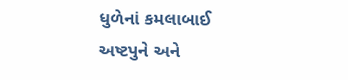ધુળેનાં કમલાબાઈ અષ્ટપુને અને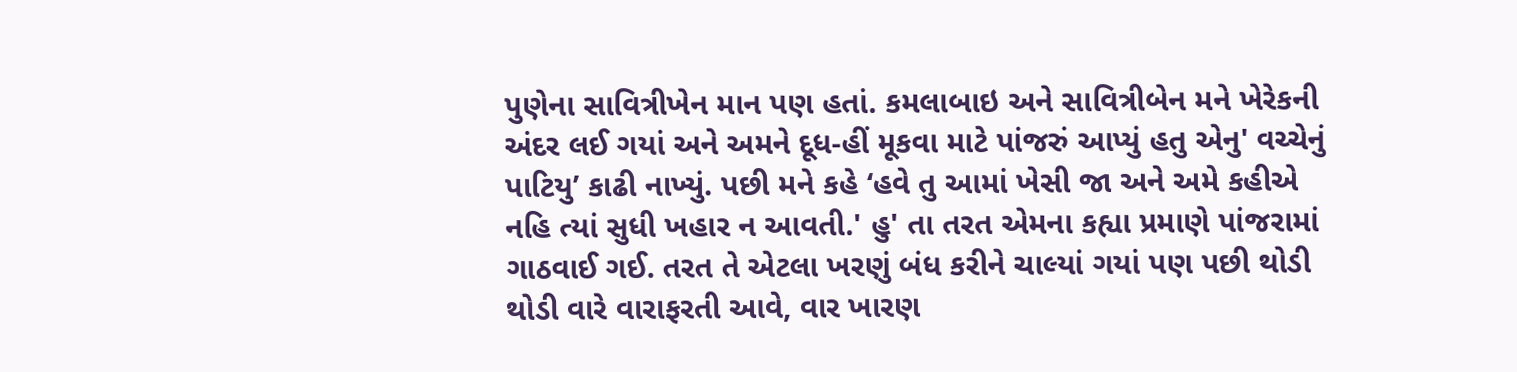પુણેના સાવિત્રીખેન માન પણ હતાં. કમલાબાઇ અને સાવિત્રીબેન મને ખેરેકની અંદર લઈ ગયાં અને અમને દૂધ-હીં મૂકવા માટે પાંજરું આપ્યું હતુ એનુ' વચ્ચેનું પાટિયુ’ કાઢી નાખ્યું. પછી મને કહે ‘હવે તુ આમાં ખેસી જા અને અમે કહીએ નહિ ત્યાં સુધી ખહાર ન આવતી.' હુ' તા તરત એમના કહ્યા પ્રમાણે પાંજરામાં ગાઠવાઈ ગઈ. તરત તે એટલા ખરણું બંધ કરીને ચાલ્યાં ગયાં પણ પછી થોડી થોડી વારે વારાફરતી આવે, વાર ખારણ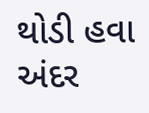થોડી હવા અંદર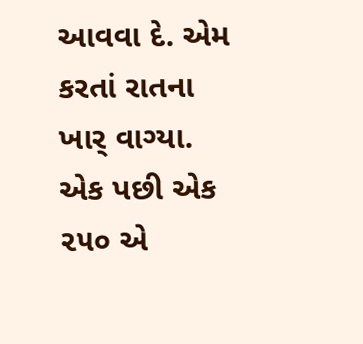આવવા દે. એમ કરતાં રાતના ખાર્ વાગ્યા. એક પછી એક ૨૫૦ એ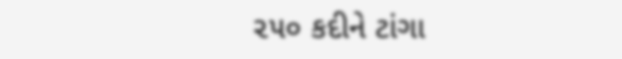૨૫૦ કદીને ટાંગા